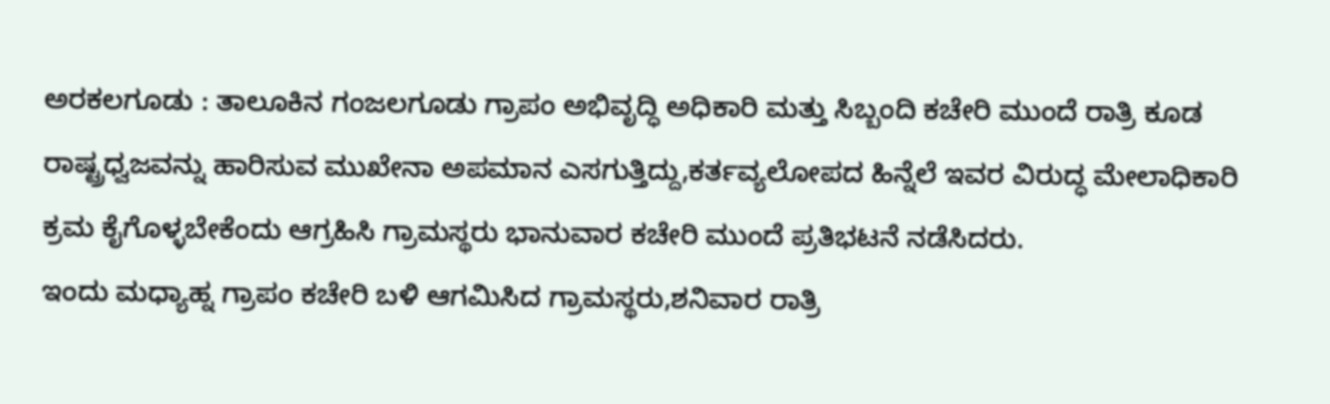ಅರಕಲಗೂಡು : ತಾಲೂಕಿನ ಗಂಜಲಗೂಡು ಗ್ರಾಪಂ ಅಭಿವೃದ್ಧಿ ಅಧಿಕಾರಿ ಮತ್ತು ಸಿಬ್ಬಂದಿ ಕಚೇರಿ ಮುಂದೆ ರಾತ್ರಿ ಕೂಡ ರಾಷ್ಟ್ರಧ್ವಜವನ್ನು ಹಾರಿಸುವ ಮುಖೇನಾ ಅಪಮಾನ ಎಸಗುತ್ತಿದ್ದು,ಕರ್ತವ್ಯಲೋಪದ ಹಿನ್ನೆಲೆ ಇವರ ವಿರುದ್ಧ ಮೇಲಾಧಿಕಾರಿ ಕ್ರಮ ಕೈಗೊಳ್ಳಬೇಕೆಂದು ಆಗ್ರಹಿಸಿ ಗ್ರಾಮಸ್ಥರು ಭಾನುವಾರ ಕಚೇರಿ ಮುಂದೆ ಪ್ರತಿಭಟನೆ ನಡೆಸಿದರು.
ಇಂದು ಮಧ್ಯಾಹ್ನ ಗ್ರಾಪಂ ಕಚೇರಿ ಬಳಿ ಆಗಮಿಸಿದ ಗ್ರಾಮಸ್ಥರು,ಶನಿವಾರ ರಾತ್ರಿ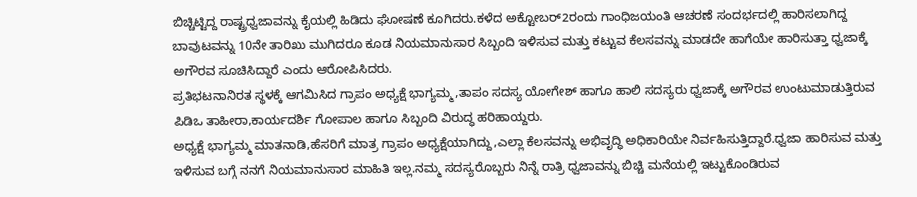ಬಿಚ್ಚಿಟ್ಟಿದ್ದ ರಾಷ್ಟ್ರಧ್ವಜಾವನ್ನು ಕೈಯಲ್ಲಿ ಹಿಡಿದು ಘೋಷಣೆ ಕೂಗಿದರು.ಕಳೆದ ಅಕ್ಟೋಬರ್2ರಂದು ಗಾಂಧಿಜಯಂತಿ ಆಚರಣೆ ಸಂದರ್ಭದಲ್ಲಿ ಹಾರಿಸಲಾಗಿದ್ದ ಬಾವುಟವನ್ನು 10ನೇ ತಾರಿಖು ಮುಗಿದರೂ ಕೂಡ ನಿಯಮಾನುಸಾರ ಸಿಬ್ಬಂದಿ ಇಳಿಸುವ ಮತ್ತು ಕಟ್ಟುವ ಕೆಲಸವನ್ನು ಮಾಡದೇ ಹಾಗೆಯೇ ಹಾರಿಸುತ್ತಾ ಧ್ವಜಾಕ್ಕೆ ಅಗೌರವ ಸೂಚಿಸಿದ್ದಾರೆ ಎಂದು ಆರೋಪಿಸಿದರು.
ಪ್ರತಿಭಟನಾನಿರತ ಸ್ಥಳಕ್ಕೆ ಆಗಮಿಸಿದ ಗ್ರಾಪಂ ಅಧ್ಯಕ್ಷೆ ಭಾಗ್ಯಮ್ಮ,ತಾಪಂ ಸದಸ್ಯ ಯೋಗೇಶ್ ಹಾಗೂ ಹಾಲಿ ಸದಸ್ಯರು ಧ್ವಜಾಕ್ಕೆ ಅಗೌರವ ಉಂಟುಮಾಡುತ್ತಿರುವ ಪಿಡಿಒ ತಾಹೀರಾ,ಕಾರ್ಯದರ್ಶಿ ಗೋಪಾಲ ಹಾಗೂ ಸಿಬ್ಬಂದಿ ವಿರುದ್ಧ ಹರಿಹಾಯ್ದರು.
ಅಧ್ಯಕ್ಷೆ ಭಾಗ್ಯಮ್ಮ ಮಾತನಾಡಿ,ಹೆಸರಿಗೆ ಮಾತ್ರ ಗ್ರಾಪಂ ಅಧ್ಯಕ್ಷೆಯಾಗಿದ್ದು,ಎಲ್ಲಾ ಕೆಲಸವನ್ನು ಅಭಿವೃದ್ಧಿ ಅಧಿಕಾರಿಯೇ ನಿರ್ವಹಿಸುತ್ತಿದ್ದಾರೆ.ಧ್ವಜಾ ಹಾರಿಸುವ ಮತ್ತು ಇಳಿಸುವ ಬಗ್ಗೆ ನನಗೆ ನಿಯಮಾನುಸಾರ ಮಾಹಿತಿ ಇಲ್ಲ.ನಮ್ಮ ಸದಸ್ಯರೊಬ್ಬರು ನಿನ್ನೆ ರಾತ್ರಿ ಧ್ವಜಾವನ್ನು ಬಿಚ್ಚಿ ಮನೆಯಲ್ಲಿ ಇಟ್ಟುಕೊಂಡಿರುವ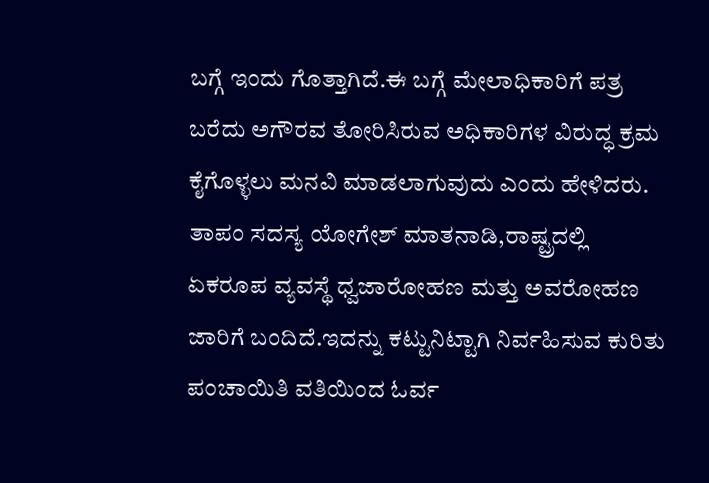ಬಗ್ಗೆ ಇಂದು ಗೊತ್ತಾಗಿದೆ.ಈ ಬಗ್ಗೆ ಮೇಲಾಧಿಕಾರಿಗೆ ಪತ್ರ ಬರೆದು ಅಗೌರವ ತೋರಿಸಿರುವ ಅಧಿಕಾರಿಗಳ ವಿರುದ್ಧ ಕ್ರಮ ಕೈಗೊಳ್ಳಲು ಮನವಿ ಮಾಡಲಾಗುವುದು ಎಂದು ಹೇಳಿದರು.
ತಾಪಂ ಸದಸ್ಯ ಯೋಗೇಶ್ ಮಾತನಾಡಿ,ರಾಷ್ಟ್ರದಲ್ಲಿ ಏಕರೂಪ ವ್ಯವಸ್ಥೆ ಧ್ವಜಾರೋಹಣ ಮತ್ತು ಅವರೋಹಣ ಜಾರಿಗೆ ಬಂದಿದೆ.ಇದನ್ನು ಕಟ್ಟುನಿಟ್ಟಾಗಿ ನಿರ್ವಹಿಸುವ ಕುರಿತು ಪಂಚಾಯಿತಿ ವತಿಯಿಂದ ಓರ್ವ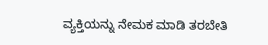ವ್ಯಕ್ತಿಯನ್ನು ನೇಮಕ ಮಾಡಿ ತರಬೇತಿ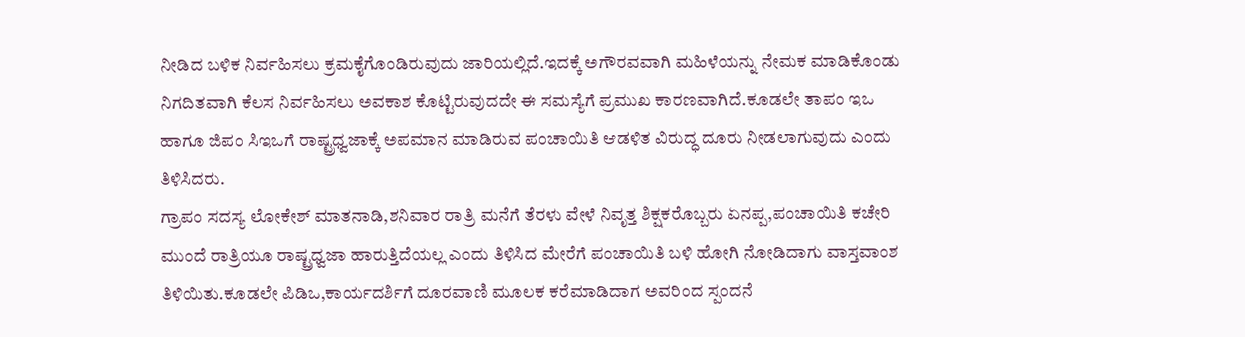ನೀಡಿದ ಬಳಿಕ ನಿರ್ವಹಿಸಲು ಕ್ರಮಕೈಗೊಂಡಿರುವುದು ಜಾರಿಯಲ್ಲಿದೆ.ಇದಕ್ಕೆ ಅಗೌರವವಾಗಿ ಮಹಿಳೆಯನ್ನು ನೇಮಕ ಮಾಡಿಕೊಂಡು ನಿಗದಿತವಾಗಿ ಕೆಲಸ ನಿರ್ವಹಿಸಲು ಅವಕಾಶ ಕೊಟ್ಟಿರುವುದದೇ ಈ ಸಮಸ್ಯೆಗೆ ಪ್ರಮುಖ ಕಾರಣವಾಗಿದೆ.ಕೂಡಲೇ ತಾಪಂ ಇಒ ಹಾಗೂ ಜಿಪಂ ಸಿಇಒಗೆ ರಾಷ್ಟ್ರಧ್ವಜಾಕ್ಕೆ ಅಪಮಾನ ಮಾಡಿರುವ ಪಂಚಾಯಿತಿ ಆಡಳಿತ ವಿರುದ್ಧ ದೂರು ನೀಡಲಾಗುವುದು ಎಂದು ತಿಳಿಸಿದರು.
ಗ್ರಾಪಂ ಸದಸ್ಯ ಲೋಕೇಶ್ ಮಾತನಾಡಿ,ಶನಿವಾರ ರಾತ್ರಿ ಮನೆಗೆ ತೆರಳು ವೇಳೆ ನಿವೃತ್ತ ಶಿಕ್ಷಕರೊಬ್ಬರು ಏನಪ್ಪ,ಪಂಚಾಯಿತಿ ಕಚೇರಿ ಮುಂದೆ ರಾತ್ರಿಯೂ ರಾಷ್ಟ್ರಧ್ವಜಾ ಹಾರುತ್ತಿದೆಯಲ್ಲ ಎಂದು ತಿಳಿಸಿದ ಮೇರೆಗೆ ಪಂಚಾಯಿತಿ ಬಳಿ ಹೋಗಿ ನೋಡಿದಾಗು ವಾಸ್ತವಾಂಶ ತಿಳಿಯಿತು.ಕೂಡಲೇ ಪಿಡಿಒ,ಕಾರ್ಯದರ್ಶಿಗೆ ದೂರವಾಣಿ ಮೂಲಕ ಕರೆಮಾಡಿದಾಗ ಅವರಿಂದ ಸ್ಪಂದನೆ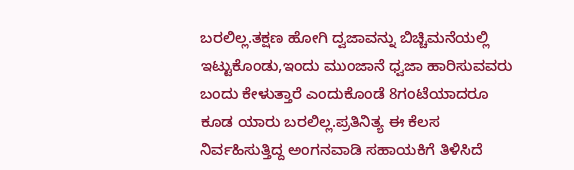ಬರಲಿಲ್ಲ.ತಕ್ಷಣ ಹೋಗಿ ದ್ವಜಾವನ್ನು ಬಿಚ್ಚಿಮನೆಯಲ್ಲಿ ಇಟ್ಟುಕೊಂಡು,ಇಂದು ಮುಂಜಾನೆ ಧ್ವಜಾ ಹಾರಿಸುವವರು ಬಂದು ಕೇಳುತ್ತಾರೆ ಎಂದುಕೊಂಡೆ 8ಗಂಟೆಯಾದರೂ ಕೂಡ ಯಾರು ಬರಲಿಲ್ಲ.ಪ್ರತಿನಿತ್ಯ ಈ ಕೆಲಸ ನಿರ್ವಹಿಸುತ್ತಿದ್ದ ಅಂಗನವಾಡಿ ಸಹಾಯಕಿಗೆ ತಿಳಿಸಿದೆ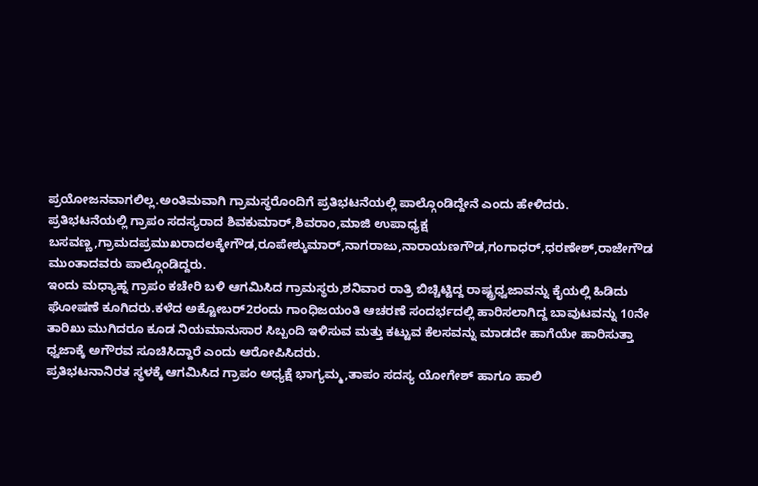ಪ್ರಯೋಜನವಾಗಲಿಲ್ಲ.ಅಂತಿಮವಾಗಿ ಗ್ರಾಮಸ್ಥರೊಂದಿಗೆ ಪ್ರತಿಭಟನೆಯಲ್ಲಿ ಪಾಲ್ಗೊಂಡಿದ್ದೇನೆ ಎಂದು ಹೇಳಿದರು.
ಪ್ರತಿಭಟನೆಯಲ್ಲಿ ಗ್ರಾಪಂ ಸದಸ್ಯರಾದ ಶಿವಕುಮಾರ್,ಶಿವರಾಂ,ಮಾಜಿ ಉಪಾಧ್ಯಕ್ಷ ಬಸವಣ್ಣ,ಗ್ರಾಮದಪ್ರಮುಖರಾದಲಕ್ಕೇಗೌಡ,ರೂಪೇಶ್ಕುಮಾರ್,ನಾಗರಾಜು,ನಾರಾಯಣಗೌಡ,ಗಂಗಾಧರ್,ಧರಣೇಶ್,ರಾಜೇಗೌಡ ಮುಂತಾದವರು ಪಾಲ್ಗೊಂಡಿದ್ದರು.
ಇಂದು ಮಧ್ಯಾಹ್ನ ಗ್ರಾಪಂ ಕಚೇರಿ ಬಳಿ ಆಗಮಿಸಿದ ಗ್ರಾಮಸ್ಥರು,ಶನಿವಾರ ರಾತ್ರಿ ಬಿಚ್ಚಿಟ್ಟಿದ್ದ ರಾಷ್ಟ್ರಧ್ವಜಾವನ್ನು ಕೈಯಲ್ಲಿ ಹಿಡಿದು ಘೋಷಣೆ ಕೂಗಿದರು.ಕಳೆದ ಅಕ್ಟೋಬರ್2ರಂದು ಗಾಂಧಿಜಯಂತಿ ಆಚರಣೆ ಸಂದರ್ಭದಲ್ಲಿ ಹಾರಿಸಲಾಗಿದ್ದ ಬಾವುಟವನ್ನು 10ನೇ ತಾರಿಖು ಮುಗಿದರೂ ಕೂಡ ನಿಯಮಾನುಸಾರ ಸಿಬ್ಬಂದಿ ಇಳಿಸುವ ಮತ್ತು ಕಟ್ಟುವ ಕೆಲಸವನ್ನು ಮಾಡದೇ ಹಾಗೆಯೇ ಹಾರಿಸುತ್ತಾ ಧ್ವಜಾಕ್ಕೆ ಅಗೌರವ ಸೂಚಿಸಿದ್ದಾರೆ ಎಂದು ಆರೋಪಿಸಿದರು.
ಪ್ರತಿಭಟನಾನಿರತ ಸ್ಥಳಕ್ಕೆ ಆಗಮಿಸಿದ ಗ್ರಾಪಂ ಅಧ್ಯಕ್ಷೆ ಭಾಗ್ಯಮ್ಮ,ತಾಪಂ ಸದಸ್ಯ ಯೋಗೇಶ್ ಹಾಗೂ ಹಾಲಿ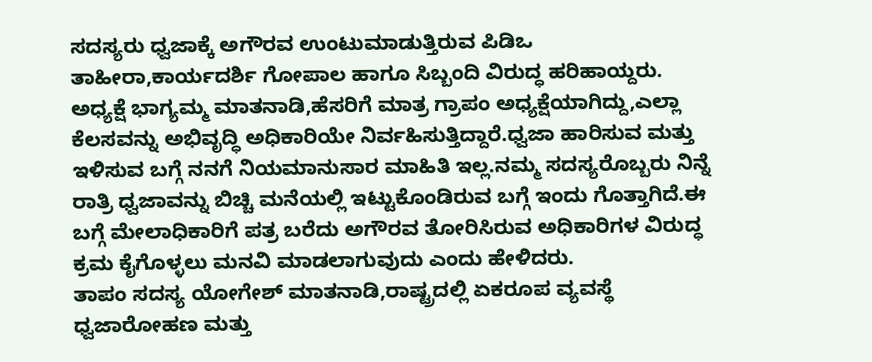ಸದಸ್ಯರು ಧ್ವಜಾಕ್ಕೆ ಅಗೌರವ ಉಂಟುಮಾಡುತ್ತಿರುವ ಪಿಡಿಒ ತಾಹೀರಾ,ಕಾರ್ಯದರ್ಶಿ ಗೋಪಾಲ ಹಾಗೂ ಸಿಬ್ಬಂದಿ ವಿರುದ್ಧ ಹರಿಹಾಯ್ದರು.
ಅಧ್ಯಕ್ಷೆ ಭಾಗ್ಯಮ್ಮ ಮಾತನಾಡಿ,ಹೆಸರಿಗೆ ಮಾತ್ರ ಗ್ರಾಪಂ ಅಧ್ಯಕ್ಷೆಯಾಗಿದ್ದು,ಎಲ್ಲಾ ಕೆಲಸವನ್ನು ಅಭಿವೃದ್ಧಿ ಅಧಿಕಾರಿಯೇ ನಿರ್ವಹಿಸುತ್ತಿದ್ದಾರೆ.ಧ್ವಜಾ ಹಾರಿಸುವ ಮತ್ತು ಇಳಿಸುವ ಬಗ್ಗೆ ನನಗೆ ನಿಯಮಾನುಸಾರ ಮಾಹಿತಿ ಇಲ್ಲ.ನಮ್ಮ ಸದಸ್ಯರೊಬ್ಬರು ನಿನ್ನೆ ರಾತ್ರಿ ಧ್ವಜಾವನ್ನು ಬಿಚ್ಚಿ ಮನೆಯಲ್ಲಿ ಇಟ್ಟುಕೊಂಡಿರುವ ಬಗ್ಗೆ ಇಂದು ಗೊತ್ತಾಗಿದೆ.ಈ ಬಗ್ಗೆ ಮೇಲಾಧಿಕಾರಿಗೆ ಪತ್ರ ಬರೆದು ಅಗೌರವ ತೋರಿಸಿರುವ ಅಧಿಕಾರಿಗಳ ವಿರುದ್ಧ ಕ್ರಮ ಕೈಗೊಳ್ಳಲು ಮನವಿ ಮಾಡಲಾಗುವುದು ಎಂದು ಹೇಳಿದರು.
ತಾಪಂ ಸದಸ್ಯ ಯೋಗೇಶ್ ಮಾತನಾಡಿ,ರಾಷ್ಟ್ರದಲ್ಲಿ ಏಕರೂಪ ವ್ಯವಸ್ಥೆ ಧ್ವಜಾರೋಹಣ ಮತ್ತು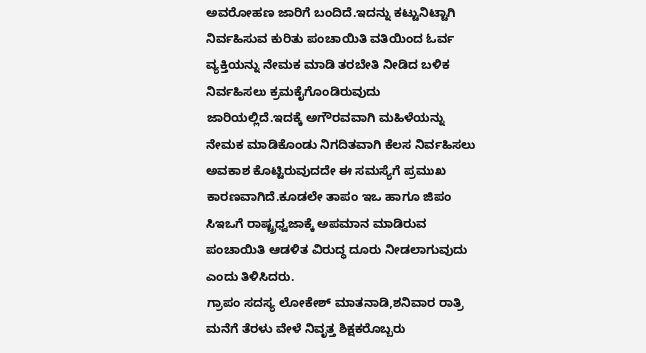ಅವರೋಹಣ ಜಾರಿಗೆ ಬಂದಿದೆ.ಇದನ್ನು ಕಟ್ಟುನಿಟ್ಟಾಗಿ ನಿರ್ವಹಿಸುವ ಕುರಿತು ಪಂಚಾಯಿತಿ ವತಿಯಿಂದ ಓರ್ವ ವ್ಯಕ್ತಿಯನ್ನು ನೇಮಕ ಮಾಡಿ ತರಬೇತಿ ನೀಡಿದ ಬಳಿಕ ನಿರ್ವಹಿಸಲು ಕ್ರಮಕೈಗೊಂಡಿರುವುದು ಜಾರಿಯಲ್ಲಿದೆ.ಇದಕ್ಕೆ ಅಗೌರವವಾಗಿ ಮಹಿಳೆಯನ್ನು ನೇಮಕ ಮಾಡಿಕೊಂಡು ನಿಗದಿತವಾಗಿ ಕೆಲಸ ನಿರ್ವಹಿಸಲು ಅವಕಾಶ ಕೊಟ್ಟಿರುವುದದೇ ಈ ಸಮಸ್ಯೆಗೆ ಪ್ರಮುಖ ಕಾರಣವಾಗಿದೆ.ಕೂಡಲೇ ತಾಪಂ ಇಒ ಹಾಗೂ ಜಿಪಂ ಸಿಇಒಗೆ ರಾಷ್ಟ್ರಧ್ವಜಾಕ್ಕೆ ಅಪಮಾನ ಮಾಡಿರುವ ಪಂಚಾಯಿತಿ ಆಡಳಿತ ವಿರುದ್ಧ ದೂರು ನೀಡಲಾಗುವುದು ಎಂದು ತಿಳಿಸಿದರು.
ಗ್ರಾಪಂ ಸದಸ್ಯ ಲೋಕೇಶ್ ಮಾತನಾಡಿ,ಶನಿವಾರ ರಾತ್ರಿ ಮನೆಗೆ ತೆರಳು ವೇಳೆ ನಿವೃತ್ತ ಶಿಕ್ಷಕರೊಬ್ಬರು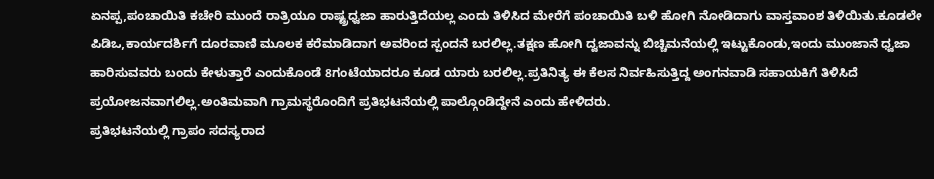ಏನಪ್ಪ,ಪಂಚಾಯಿತಿ ಕಚೇರಿ ಮುಂದೆ ರಾತ್ರಿಯೂ ರಾಷ್ಟ್ರಧ್ವಜಾ ಹಾರುತ್ತಿದೆಯಲ್ಲ ಎಂದು ತಿಳಿಸಿದ ಮೇರೆಗೆ ಪಂಚಾಯಿತಿ ಬಳಿ ಹೋಗಿ ನೋಡಿದಾಗು ವಾಸ್ತವಾಂಶ ತಿಳಿಯಿತು.ಕೂಡಲೇ ಪಿಡಿಒ,ಕಾರ್ಯದರ್ಶಿಗೆ ದೂರವಾಣಿ ಮೂಲಕ ಕರೆಮಾಡಿದಾಗ ಅವರಿಂದ ಸ್ಪಂದನೆ ಬರಲಿಲ್ಲ.ತಕ್ಷಣ ಹೋಗಿ ದ್ವಜಾವನ್ನು ಬಿಚ್ಚಿಮನೆಯಲ್ಲಿ ಇಟ್ಟುಕೊಂಡು,ಇಂದು ಮುಂಜಾನೆ ಧ್ವಜಾ ಹಾರಿಸುವವರು ಬಂದು ಕೇಳುತ್ತಾರೆ ಎಂದುಕೊಂಡೆ 8ಗಂಟೆಯಾದರೂ ಕೂಡ ಯಾರು ಬರಲಿಲ್ಲ.ಪ್ರತಿನಿತ್ಯ ಈ ಕೆಲಸ ನಿರ್ವಹಿಸುತ್ತಿದ್ದ ಅಂಗನವಾಡಿ ಸಹಾಯಕಿಗೆ ತಿಳಿಸಿದೆ ಪ್ರಯೋಜನವಾಗಲಿಲ್ಲ.ಅಂತಿಮವಾಗಿ ಗ್ರಾಮಸ್ಥರೊಂದಿಗೆ ಪ್ರತಿಭಟನೆಯಲ್ಲಿ ಪಾಲ್ಗೊಂಡಿದ್ದೇನೆ ಎಂದು ಹೇಳಿದರು.
ಪ್ರತಿಭಟನೆಯಲ್ಲಿ ಗ್ರಾಪಂ ಸದಸ್ಯರಾದ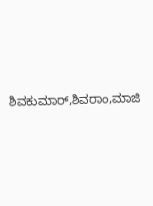ಶಿವಕುಮಾರ್,ಶಿವರಾಂ,ಮಾಜಿ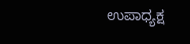ಉಪಾಧ್ಯಕ್ಷ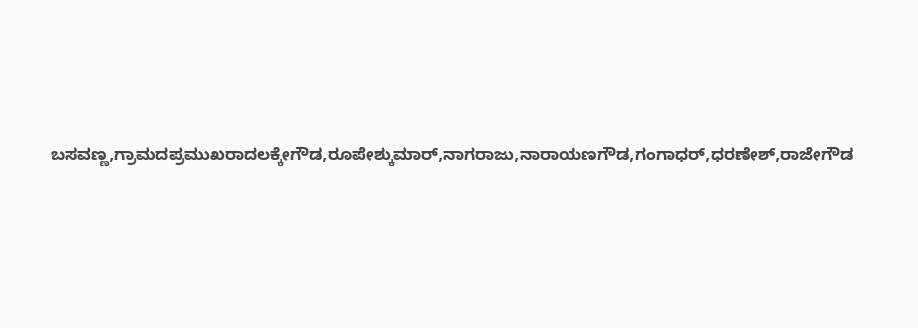ಬಸವಣ್ಣ,ಗ್ರಾಮದಪ್ರಮುಖರಾದಲಕ್ಕೇಗೌಡ,ರೂಪೇಶ್ಕುಮಾರ್,ನಾಗರಾಜು,ನಾರಾಯಣಗೌಡ,ಗಂಗಾಧರ್,ಧರಣೇಶ್,ರಾಜೇಗೌಡ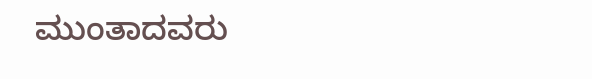ಮುಂತಾದವರು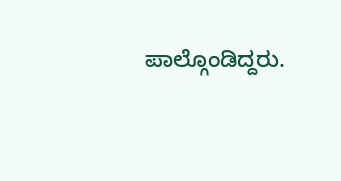ಪಾಲ್ಗೊಂಡಿದ್ದರು.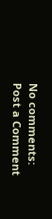No comments:
Post a Comment